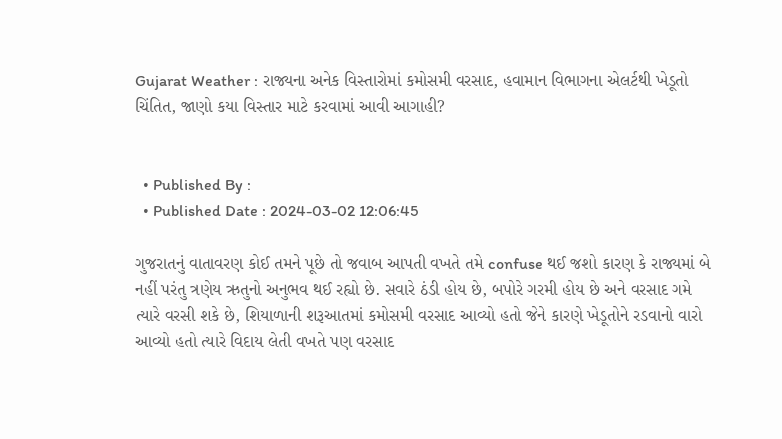Gujarat Weather : રાજ્યના અનેક વિસ્તારોમાં કમોસમી વરસાદ, હવામાન વિભાગના એલર્ટથી ખેડૂતો ચિંતિત, જાણો કયા વિસ્તાર માટે કરવામાં આવી આગાહી?


  • Published By :
  • Published Date : 2024-03-02 12:06:45

ગુજરાતનું વાતાવરણ કોઈ તમને પૂછે તો જવાબ આપતી વખતે તમે confuse થઈ જશો કારણ કે રાજ્યમાં બે નહીં પરંતુ ત્રણેય ઋતુનો અનુભવ થઈ રહ્યો છે. સવારે ઠંડી હોય છે, બપોરે ગરમી હોય છે અને વરસાદ ગમે ત્યારે વરસી શકે છે, શિયાળાની શરૂઆતમાં કમોસમી વરસાદ આવ્યો હતો જેને કારણે ખેડૂતોને રડવાનો વારો આવ્યો હતો ત્યારે વિદાય લેતી વખતે પણ વરસાદ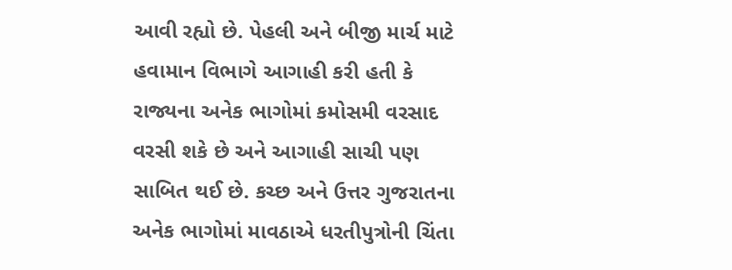આવી રહ્યો છે. પેહલી અને બીજી માર્ચ માટે હવામાન વિભાગે આગાહી કરી હતી કે રાજ્યના અનેક ભાગોમાં કમોસમી વરસાદ વરસી શકે છે અને આગાહી સાચી પણ સાબિત થઈ છે. કચ્છ અને ઉત્તર ગુજરાતના અનેક ભાગોમાં માવઠાએ ધરતીપુત્રોની ચિંતા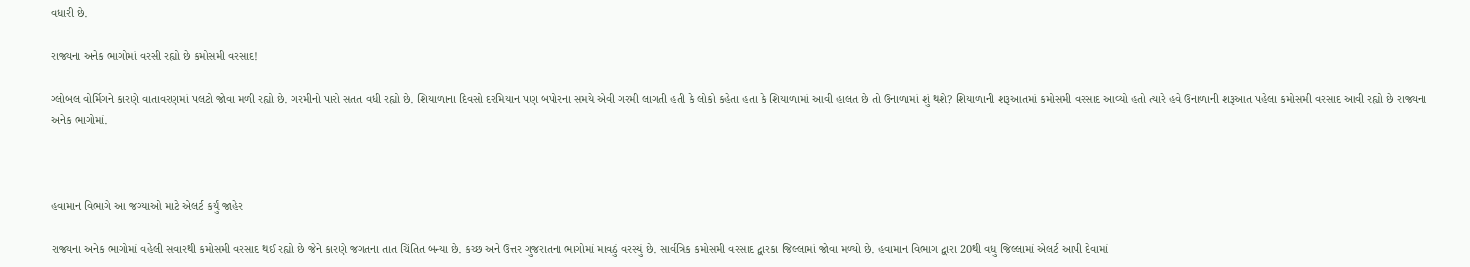વધારી છે.

રાજ્યના અનેક ભાગોમાં વરસી રહ્યો છે કમોસમી વરસાદ!

ગ્લોબલ વોર્મિગને કારણે વાતાવરણમાં પલટો જોવા મળી રહ્યો છે. ગરમીનો પારો સતત વધી રહ્યો છે. શિયાળાના દિવસો દરમિયાન પણ બપોરના સમયે એવી ગરમી લાગતી હતી કે લોકો કહેતા હતા કે શિયાળામાં આવી હાલત છે તો ઉનાળામાં શું થશે? શિયાળાની શરૂઆતમાં કમોસમી વરસાદ આવ્યો હતો ત્યારે હવે ઉનાળાની શરૂઆત પહેલા કમોસમી વરસાદ આવી રહ્યો છે રાજ્યના અનેક ભાગોમાં.



હવામાન વિભાગે આ જગ્યાઓ માટે એલર્ટ કર્યું જાહેર

રાજ્યના અનેક ભાગોમાં વહેલી સવારથી કમોસમી વરસાદ થઈ રહ્યો છે જેને કારણે જગતના તાત ચિંતિત બન્યા છે. કચ્છ અને ઉત્તર ગુજરાતના ભાગોમાં માવઠું વરસ્યું છે. સાર્વત્રિક કમોસમી વરસાદ દ્વારકા જિલ્લામાં જોવા મળ્યો છે. હવામાન વિભાગ દ્વારા 20થી વધુ જિલ્લામાં એલર્ટ આપી દેવામાં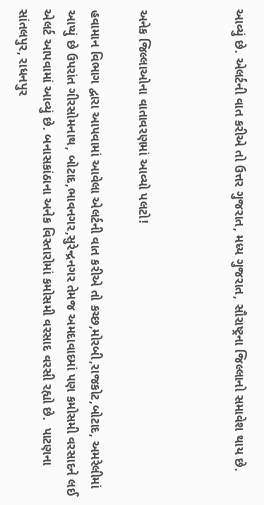આવ્યું છે. એલર્ટની વાત કરીએ તો ઉત્તર ગુજરાત, મધ્ય ગુજરાત, સૌરાષ્ટ્રના જિલ્લાનો સમાવેશ થાય છે.



અનેક જિલ્લાઓના વાતાવરણમાં આવ્યો પલટો!

હવામાન વિભાગ દ્વારા આપવામાં આવેલા એલર્ટની વાત કરીએ તો કચ્છ,મોરબી,રાજકોટ,બોટાદ, અમરેલીમાં આપ્યું છે ઉપરાંત ગીરસોમનાથ, બોટાદ,ભાવનગર,સુરેન્દ્રનગર તેમજ અમદાવાદમાં પણ કમોસમી વરસાદને લઈ એલર્ટ આપવામાં આવ્યું છે. બનાસકાંઠાના અનેક વિસ્તારોમાં કમોસમી વરસાદ વરસી રહ્યો છે.  પાટણના સાંતલપુર, રાધનપુર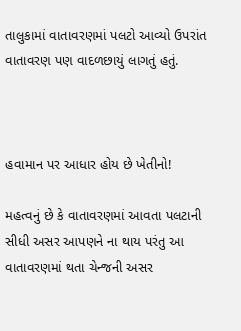તાલુકામાં વાતાવરણમાં પલટો આવ્યો ઉપરાંત વાતાવરણ પણ વાદળછાયું લાગતું હતું.



હવામાન પર આધાર હોય છે ખેતીનો!

મહત્વનું છે કે વાતાવરણમાં આવતા પલટાની સીધી અસર આપણને ના થાય પરંતુ આ વાતાવરણમાં થતા ચેન્જની અસર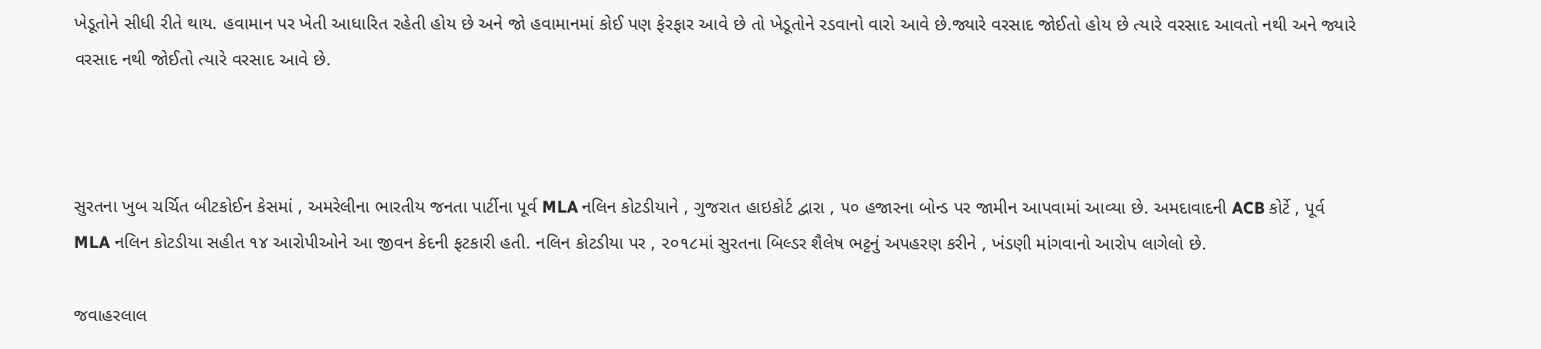ખેડૂતોને સીધી રીતે થાય. હવામાન પર ખેતી આધારિત રહેતી હોય છે અને જો હવામાનમાં કોઈ પણ ફેરફાર આવે છે તો ખેડૂતોને રડવાનો વારો આવે છે.જ્યારે વરસાદ જોઈતો હોય છે ત્યારે વરસાદ આવતો નથી અને જ્યારે વરસાદ નથી જોઈતો ત્યારે વરસાદ આવે છે.



સુરતના ખુબ ચર્ચિત બીટકોઈન કેસમાં , અમરેલીના ભારતીય જનતા પાર્ટીના પૂર્વ MLA નલિન કોટડીયાને , ગુજરાત હાઇકોર્ટ દ્વારા , ૫૦ હજારના બોન્ડ પર જામીન આપવામાં આવ્યા છે. અમદાવાદની ACB કોર્ટે , પૂર્વ MLA નલિન કોટડીયા સહીત ૧૪ આરોપીઓને આ જીવન કેદની ફટકારી હતી. નલિન કોટડીયા પર , ૨૦૧૮માં સુરતના બિલ્ડર શૈલેષ ભટ્ટનું અપહરણ કરીને , ખંડણી માંગવાનો આરોપ લાગેલો છે.

જવાહરલાલ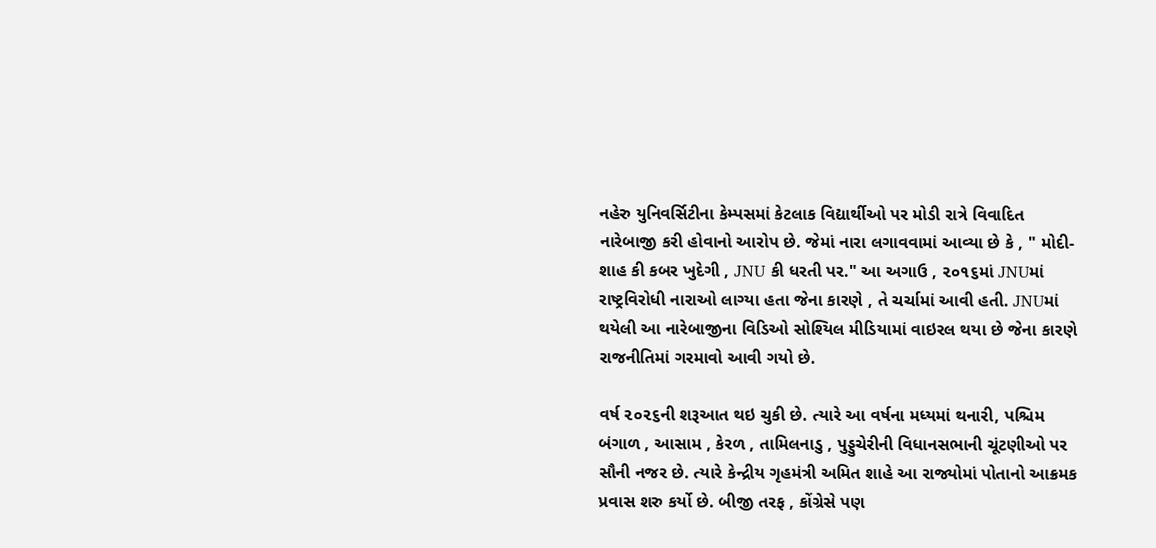નહેરુ યુનિવર્સિટીના કેમ્પસમાં કેટલાક વિદ્યાર્થીઓ પર મોડી રાત્રે વિવાદિત નારેબાજી કરી હોવાનો આરોપ છે. જેમાં નારા લગાવવામાં આવ્યા છે કે , " મોદી-શાહ કી કબર ખુદેગી , JNU કી ધરતી પર." આ અગાઉ , ૨૦૧૬માં JNUમાં રાષ્ટ્રવિરોધી નારાઓ લાગ્યા હતા જેના કારણે , તે ચર્ચામાં આવી હતી. JNUમાં થયેલી આ નારેબાજીના વિડિઓ સોશ્યિલ મીડિયામાં વાઇરલ થયા છે જેના કારણે રાજનીતિમાં ગરમાવો આવી ગયો છે.

વર્ષ ૨૦૨૬ની શરૂઆત થઇ ચુકી છે. ત્યારે આ વર્ષના મધ્યમાં થનારી, પશ્ચિમ બંગાળ , આસામ , કેરળ , તામિલનાડુ , પુડ્ડુચેરીની વિધાનસભાની ચૂંટણીઓ પર સૌની નજર છે. ત્યારે કેન્દ્રીય ગૃહમંત્રી અમિત શાહે આ રાજ્યોમાં પોતાનો આક્રમક પ્રવાસ શરુ કર્યો છે. બીજી તરફ , કોંગ્રેસે પણ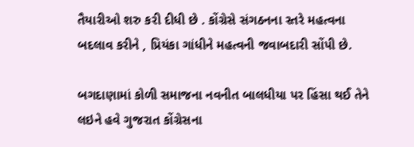તૈયારીઓ શરુ કરી દીધી છે . કોંગ્રેસે સંગઠનના સ્તરે મહત્વના બદલાવ કરીને , પ્રિયંકા ગાંધીને મહત્વની જવાબદારી સોંપી છે.

બગદાણામાં કોળી સમાજના નવનીત બાલધીયા પર હિંસા થઈ તેને લઇને હવે ગુજરાત કોંગ્રેસના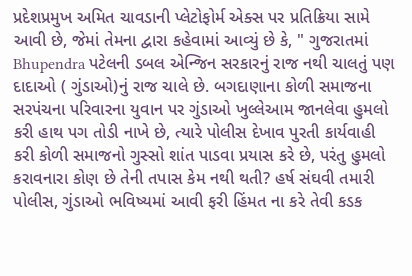પ્રદેશપ્રમુખ અમિત ચાવડાની પ્લેટોફોર્મ એક્સ પર પ્રતિક્રિયા સામે આવી છે, જેમાં તેમના દ્વારા કહેવામાં આવ્યું છે કે, " ગુજરાતમાં Bhupendra પટેલની ડબલ એન્જિન સરકારનું રાજ નથી ચાલતું પણ દાદાઓ ( ગુંડાઓ)નું રાજ ચાલે છે. બગદાણાના કોળી સમાજના સરપંચના પરિવારના યુવાન પર ગુંડાઓ ખુલ્લેઆમ જાનલેવા હુમલો કરી હાથ પગ તોડી નાખે છે, ત્યારે પોલીસ દેખાવ પુરતી કાર્યવાહી કરી કોળી સમાજનો ગુસ્સો શાંત પાડવા પ્રયાસ કરે છે, પરંતુ હુમલો કરાવનારા કોણ છે તેની તપાસ કેમ નથી થતી? હર્ષ સંઘવી તમારી પોલીસ, ગુંડાઓ ભવિષ્યમાં આવી ફરી હિંમત ના કરે તેવી કડક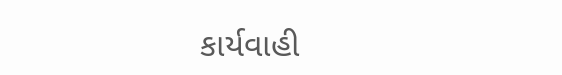કાર્યવાહી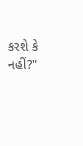કરશે કે નહીં?"